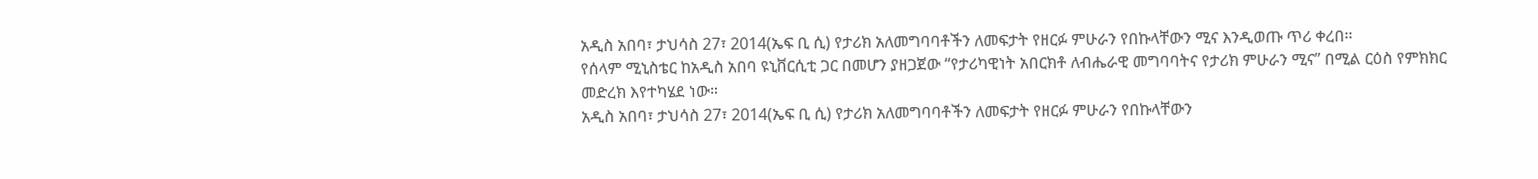አዲስ አበባ፣ ታህሳስ 27፣ 2014(ኤፍ ቢ ሲ) የታሪክ አለመግባባቶችን ለመፍታት የዘርፉ ምሁራን የበኩላቸውን ሚና እንዲወጡ ጥሪ ቀረበ፡፡
የሰላም ሚኒስቴር ከአዲስ አበባ ዩኒቨርሲቲ ጋር በመሆን ያዘጋጀው “የታሪካዊነት አበርክቶ ለብሔራዊ መግባባትና የታሪክ ምሁራን ሚና” በሚል ርዕስ የምክክር መድረክ እየተካሄደ ነው።
አዲስ አበባ፣ ታህሳስ 27፣ 2014(ኤፍ ቢ ሲ) የታሪክ አለመግባባቶችን ለመፍታት የዘርፉ ምሁራን የበኩላቸውን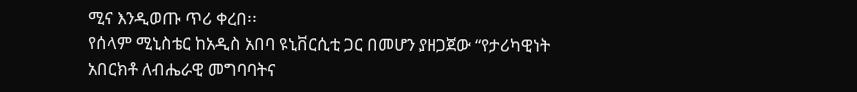ሚና እንዲወጡ ጥሪ ቀረበ፡፡
የሰላም ሚኒስቴር ከአዲስ አበባ ዩኒቨርሲቲ ጋር በመሆን ያዘጋጀው “የታሪካዊነት አበርክቶ ለብሔራዊ መግባባትና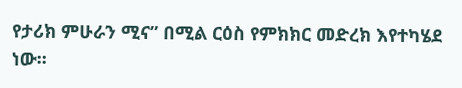የታሪክ ምሁራን ሚና” በሚል ርዕስ የምክክር መድረክ እየተካሄደ ነው።